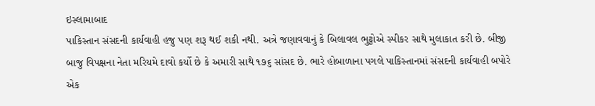ઇસ્લામાબાદ
પાકિસ્તાન સંસદની કાર્યવાહી હજુ પણ શરૂ થઈ શકી નથી. અત્રે જણાવવાનું કે બિલાવલ ભુટ્ટોએ સ્પીકર સાથે મુલાકાત કરી છે. બીજી બાજુ વિપક્ષના નેતા મરિયમે દાવો કર્યો છે કે અમારી સાથે ૧૭૬ સાંસદ છે. ભારે હોબાળાના પગલે પાકિસ્તાનમાં સંસદની કાર્યવાહી બપોરે એક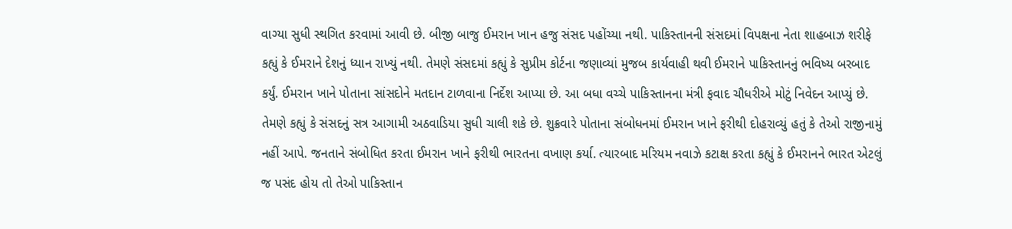વાગ્યા સુધી સ્થગિત કરવામાં આવી છે. બીજી બાજુ ઈમરાન ખાન હજુ સંસદ પહોંચ્યા નથી. પાકિસ્તાનની સંસદમાં વિપક્ષના નેતા શાહબાઝ શરીફે કહ્યું કે ઈમરાને દેશનું ધ્યાન રાખ્યું નથી. તેમણે સંસદમાં કહ્યું કે સુપ્રીમ કોર્ટના જણાવ્યાં મુજબ કાર્યવાહી થવી ઈમરાને પાકિસ્તાનનું ભવિષ્ય બરબાદ કર્યું. ઈમરાન ખાને પોતાના સાંસદોને મતદાન ટાળવાના નિર્દેશ આપ્યા છે. આ બધા વચ્ચે પાકિસ્તાનના મંત્રી ફવાદ ચૌધરીએ મોટું નિવેદન આપ્યું છે. તેમણે કહ્યું કે સંસદનું સત્ર આગામી અઠવાડિયા સુધી ચાલી શકે છે. શુક્રવારે પોતાના સંબોધનમાં ઈમરાન ખાને ફરીથી દોહરાવ્યું હતું કે તેઓ રાજીનામું નહીં આપે. જનતાને સંબોધિત કરતા ઈમરાન ખાને ફરીથી ભારતના વખાણ કર્યા. ત્યારબાદ મરિયમ નવાઝે કટાક્ષ કરતા કહ્યું કે ઈમરાનને ભારત એટલું જ પસંદ હોય તો તેઓ પાકિસ્તાન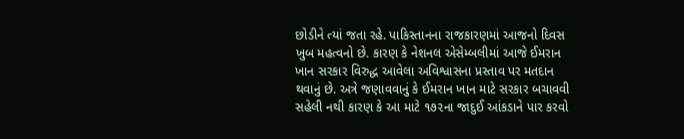છોડીને ત્યાં જતા રહે. પાકિસ્તાનના રાજકારણમાં આજનો દિવસ ખુબ મહત્વનો છે. કારણ કે નેશનલ એસેમ્બલીમાં આજે ઈમરાન ખાન સરકાર વિરુદ્ધ આવેલા અવિશ્વાસના પ્રસ્તાવ પર મતદાન થવાનું છે. અત્રે જણાવવાનું કે ઈમરાન ખાન માટે સરકાર બચાવવી સહેલી નથી કારણ કે આ માટે ૧૭૨ના જાદુઈ આંકડાને પાર કરવો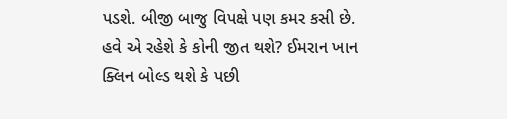પડશે. બીજી બાજુ વિપક્ષે પણ કમર કસી છે. હવે એ રહેશે કે કોની જીત થશે? ઈમરાન ખાન ક્લિન બોલ્ડ થશે કે પછી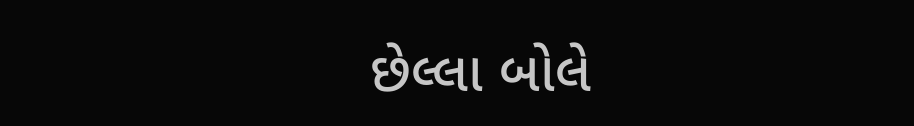છેલ્લા બોલે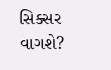સિક્સર વાગશે?